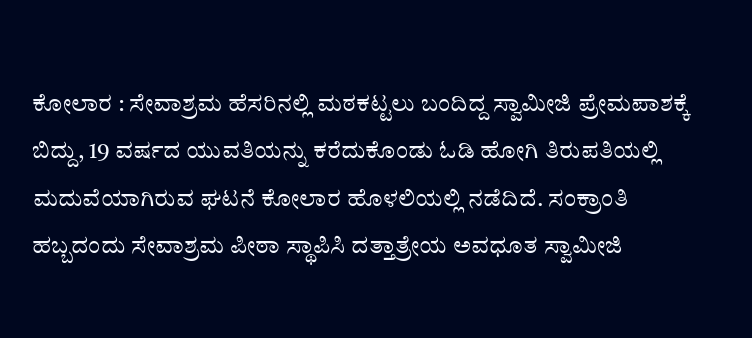ಕೋಲಾರ : ಸೇವಾಶ್ರಮ ಹೆಸರಿನಲ್ಲಿ ಮಠಕಟ್ಟಲು ಬಂದಿದ್ದ ಸ್ವಾಮೀಜಿ ಪ್ರೇಮಪಾಶಕ್ಕೆ ಬಿದ್ದು, 19 ವರ್ಷದ ಯುವತಿಯನ್ನು ಕರೆದುಕೊಂಡು ಓಡಿ ಹೋಗಿ ತಿರುಪತಿಯಲ್ಲಿ ಮದುವೆಯಾಗಿರುವ ಘಟನೆ ಕೋಲಾರ ಹೊಳಲಿಯಲ್ಲಿ ನಡೆದಿದೆ. ಸಂಕ್ರಾಂತಿ ಹಬ್ಬದಂದು ಸೇವಾಶ್ರಮ ಪೀಠಾ ಸ್ಥಾಪಿಸಿ ದತ್ತಾತ್ರೇಯ ಅವಧೂತ ಸ್ವಾಮೀಜಿ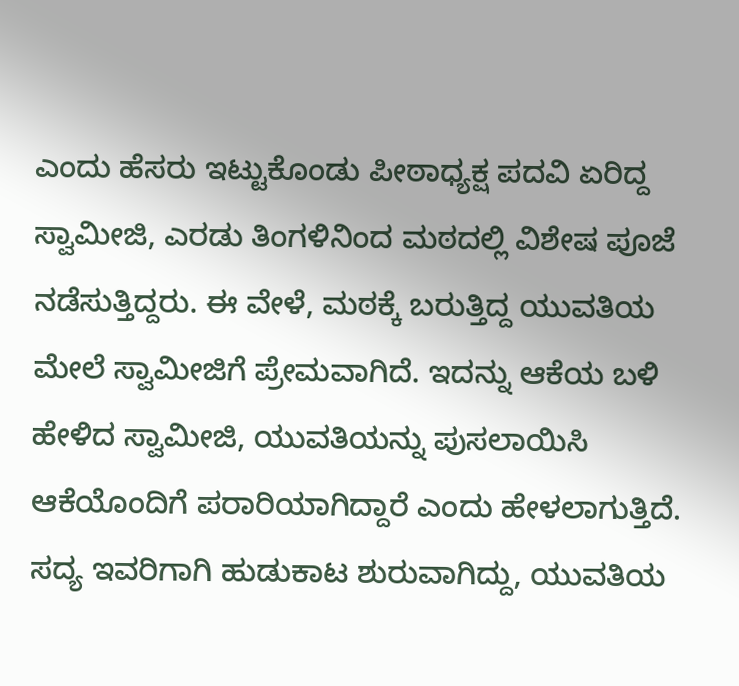ಎಂದು ಹೆಸರು ಇಟ್ಟುಕೊಂಡು ಪೀಠಾಧ್ಯಕ್ಷ ಪದವಿ ಏರಿದ್ದ ಸ್ವಾಮೀಜಿ, ಎರಡು ತಿಂಗಳಿನಿಂದ ಮಠದಲ್ಲಿ ವಿಶೇಷ ಪೂಜೆ ನಡೆಸುತ್ತಿದ್ದರು. ಈ ವೇಳೆ, ಮಠಕ್ಕೆ ಬರುತ್ತಿದ್ದ ಯುವತಿಯ ಮೇಲೆ ಸ್ವಾಮೀಜಿಗೆ ಪ್ರೇಮವಾಗಿದೆ. ಇದನ್ನು ಆಕೆಯ ಬಳಿ ಹೇಳಿದ ಸ್ವಾಮೀಜಿ, ಯುವತಿಯನ್ನು ಪುಸಲಾಯಿಸಿ ಆಕೆಯೊಂದಿಗೆ ಪರಾರಿಯಾಗಿದ್ದಾರೆ ಎಂದು ಹೇಳಲಾಗುತ್ತಿದೆ.
ಸದ್ಯ ಇವರಿಗಾಗಿ ಹುಡುಕಾಟ ಶುರುವಾಗಿದ್ದು, ಯುವತಿಯ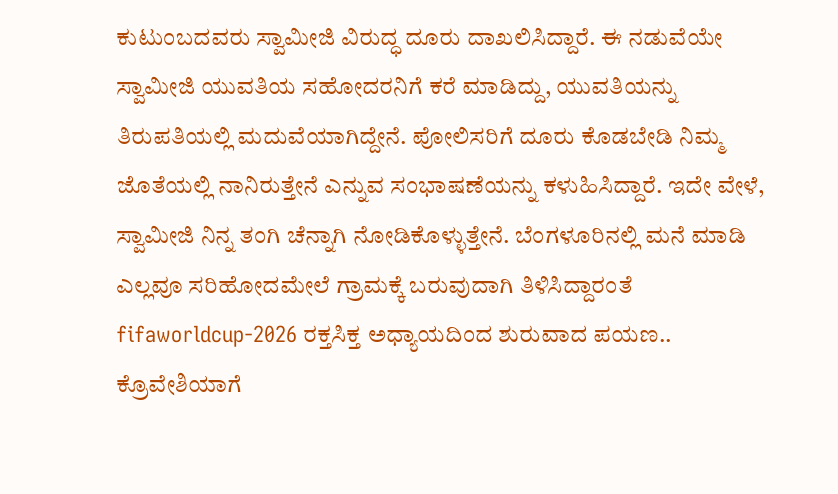ಕುಟುಂಬದವರು ಸ್ವಾಮೀಜಿ ವಿರುದ್ಧ ದೂರು ದಾಖಲಿಸಿದ್ದಾರೆ. ಈ ನಡುವೆಯೇ ಸ್ವಾಮೀಜಿ ಯುವತಿಯ ಸಹೋದರನಿಗೆ ಕರೆ ಮಾಡಿದ್ದು, ಯುವತಿಯನ್ನು ತಿರುಪತಿಯಲ್ಲಿ ಮದುವೆಯಾಗಿದ್ದೇನೆ. ಪೋಲಿಸರಿಗೆ ದೂರು ಕೊಡಬೇಡಿ ನಿಮ್ಮ ಜೊತೆಯಲ್ಲಿ ನಾನಿರುತ್ತೇನೆ ಎನ್ನುವ ಸಂಭಾಷಣೆಯನ್ನು ಕಳುಹಿಸಿದ್ದಾರೆ. ಇದೇ ವೇಳೆ, ಸ್ವಾಮೀಜಿ ನಿನ್ನ ತಂಗಿ ಚೆನ್ನಾಗಿ ನೋಡಿಕೊಳ್ಳುತ್ತೇನೆ. ಬೆಂಗಳೂರಿನಲ್ಲಿ ಮನೆ ಮಾಡಿ ಎಲ್ಲವೂ ಸರಿಹೋದಮೇಲೆ ಗ್ರಾಮಕ್ಕೆ ಬರುವುದಾಗಿ ತಿಳಿಸಿದ್ದಾರಂತೆ
fifaworldcup-2026 ರಕ್ತಸಿಕ್ತ ಅಧ್ಯಾಯದಿಂದ ಶುರುವಾದ ಪಯಣ.. ಕ್ರೊವೇಶಿಯಾಗೆ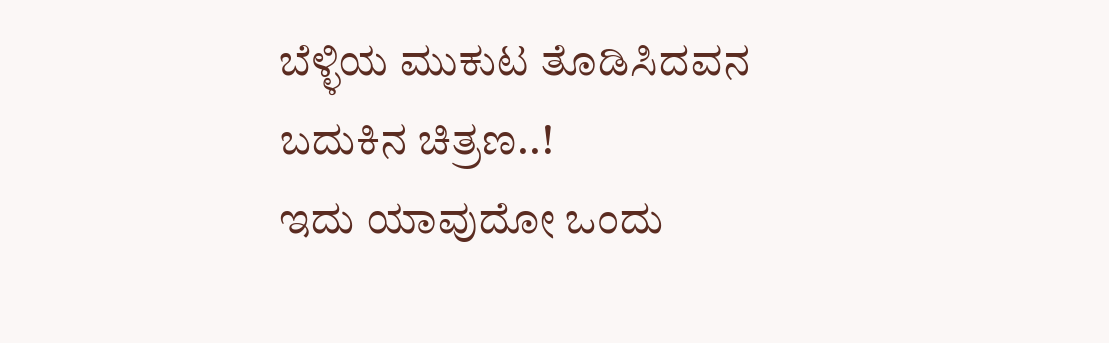ಬೆಳ್ಳಿಯ ಮುಕುಟ ತೊಡಿಸಿದವನ ಬದುಕಿನ ಚಿತ್ರಣ..!
ಇದು ಯಾವುದೋ ಒಂದು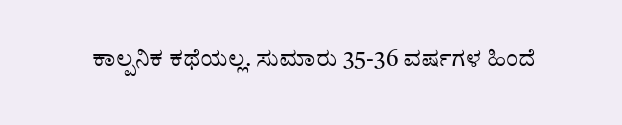ಕಾಲ್ಪನಿಕ ಕಥೆಯಲ್ಲ. ಸುಮಾರು 35-36 ವರ್ಷಗಳ ಹಿಂದೆ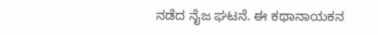ನಡೆದ ನೈಜ ಘಟನೆ. ಈ ಕಥಾನಾಯಕನ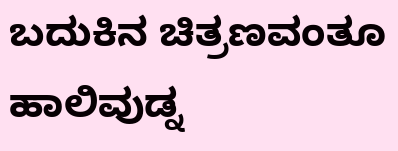ಬದುಕಿನ ಚಿತ್ರಣವಂತೂ ಹಾಲಿವುಡ್ನ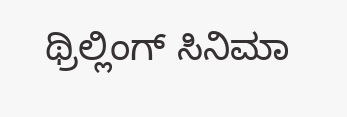ಥ್ರಿಲ್ಲಿಂಗ್ ಸಿನಿಮಾ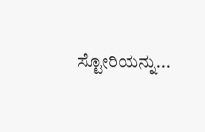ಸ್ಟೋರಿಯನ್ನು...